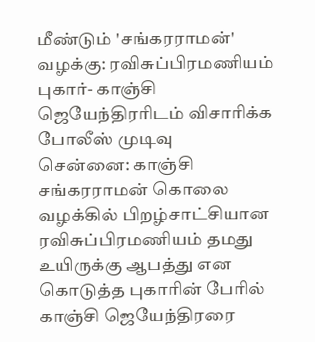மீண்டும் 'சங்கரராமன்' வழக்கு: ரவிசுப்பிரமணியம் புகார்- காஞ்சி ஜெயேந்திரரிடம் விசாரிக்க போலீஸ் முடிவு
சென்னை: காஞ்சி சங்கரராமன் கொலை வழக்கில் பிறழ்சாட்சியான ரவிசுப்பிரமணியம் தமது உயிருக்கு ஆபத்து என கொடுத்த புகாரின் பேரில் காஞ்சி ஜெயேந்திரரை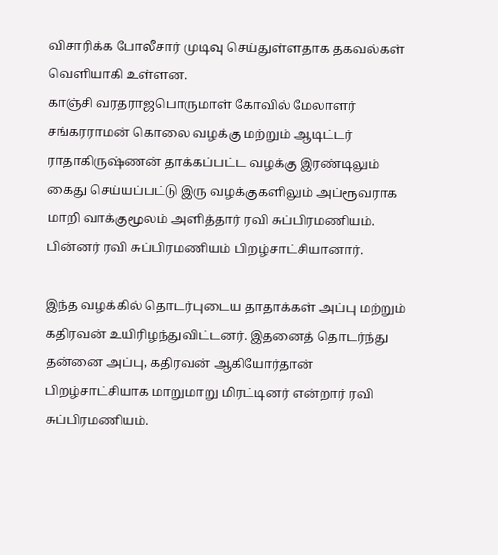விசாரிக்க போலீசார் முடிவு செய்துள்ளதாக தகவல்கள் வெளியாகி உள்ளன.
காஞ்சி வரதராஜபொருமாள் கோவில் மேலாளர் சங்கரராமன் கொலை வழக்கு மற்றும் ஆடிட்டர் ராதாகிருஷ்ணன் தாக்கப்பட்ட வழக்கு இரண்டிலும் கைது செய்யப்பட்டு இரு வழக்குகளிலும் அப்ரூவராக மாறி வாக்குமூலம் அளித்தார் ரவி சுப்பிரமணியம். பின்னர் ரவி சுப்பிரமணியம் பிறழ்சாட்சியானார்.

இந்த வழக்கில் தொடர்புடைய தாதாக்கள் அப்பு மற்றும் கதிரவன் உயிரிழந்துவிட்டனர். இதனைத் தொடர்ந்து தன்னை அப்பு, கதிரவன் ஆகியோர்தான் பிறழ்சாட்சியாக மாறுமாறு மிரட்டினர் என்றார் ரவி சுப்பிரமணியம்.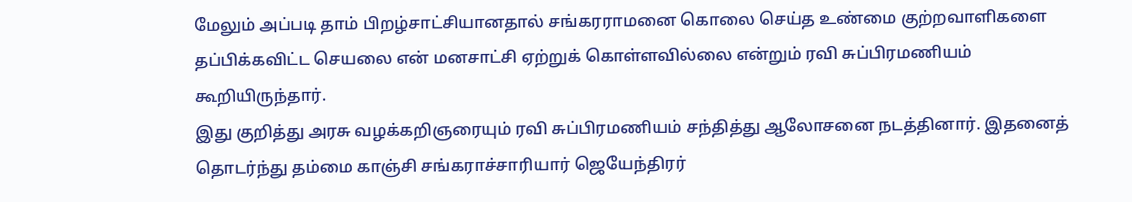மேலும் அப்படி தாம் பிறழ்சாட்சியானதால் சங்கரராமனை கொலை செய்த உண்மை குற்றவாளிகளை தப்பிக்கவிட்ட செயலை என் மனசாட்சி ஏற்றுக் கொள்ளவில்லை என்றும் ரவி சுப்பிரமணியம் கூறியிருந்தார்.
இது குறித்து அரசு வழக்கறிஞரையும் ரவி சுப்பிரமணியம் சந்தித்து ஆலோசனை நடத்தினார். இதனைத் தொடர்ந்து தம்மை காஞ்சி சங்கராச்சாரியார் ஜெயேந்திரர்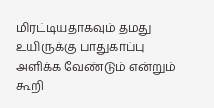மிரட்டியதாகவும் தமது உயிருக்கு பாதுகாப்பு அளிக்க வேண்டும் என்றும் கூறி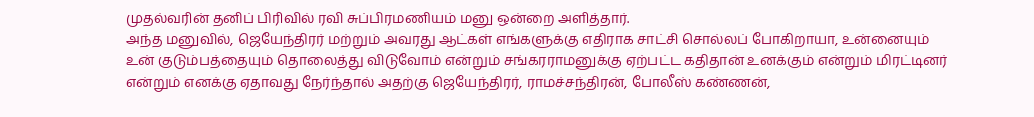முதல்வரின் தனிப் பிரிவில் ரவி சுப்பிரமணியம் மனு ஒன்றை அளித்தார்.
அந்த மனுவில், ஜெயேந்திரர் மற்றும் அவரது ஆட்கள் எங்களுக்கு எதிராக சாட்சி சொல்லப் போகிறாயா, உன்னையும் உன் குடும்பத்தையும் தொலைத்து விடுவோம் என்றும் சங்கரராமனுக்கு ஏற்பட்ட கதிதான் உனக்கும் என்றும் மிரட்டினர் என்றும் எனக்கு ஏதாவது நேர்ந்தால் அதற்கு ஜெயேந்திரர், ராமச்சந்திரன், போலீஸ் கண்ணன்,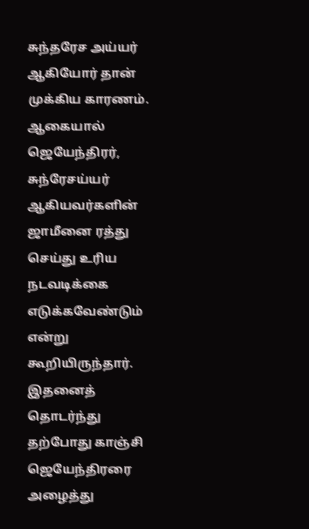சுந்தரேச அய்யர் ஆகியோர் தான் முக்கிய காரணம். ஆகையால் ஜெயேந்திரர், சுந்ரேசய்யர் ஆகியவர்களின் ஜாமீனை ரத்து செய்து உரிய நடவடிக்கை எடுக்கவேண்டும் என்று கூறியிருந்தார்.
இதனைத் தொடர்ந்து தற்போது காஞ்சி ஜெயேந்திரரை அழைத்து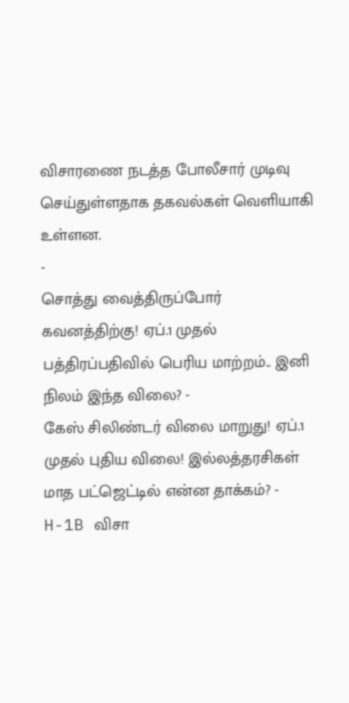விசாரணை நடத்த போலீசார் முடிவு செய்துள்ளதாக தகவல்கள் வெளியாகி உள்ளன.
-
சொத்து வைத்திருப்போர் கவனத்திற்கு! ஏப்.1 முதல் பத்திரப்பதிவில் பெரிய மாற்றம்.. இனி நிலம் இந்த விலை? -
கேஸ் சிலிண்டர் விலை மாறுது! ஏப்.1 முதல் புதிய விலை! இல்லத்தரசிகள் மாத பட்ஜெட்டில் என்ன தாக்கம்? -
H-1B விசா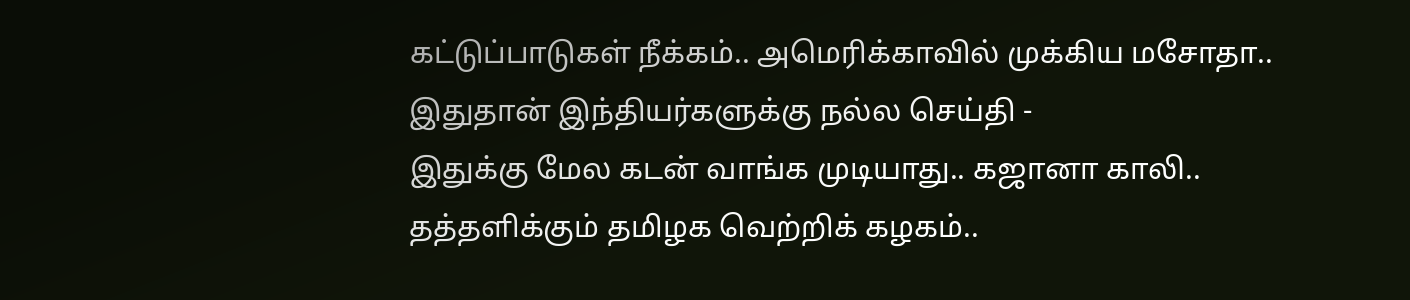கட்டுப்பாடுகள் நீக்கம்.. அமெரிக்காவில் முக்கிய மசோதா.. இதுதான் இந்தியர்களுக்கு நல்ல செய்தி -
இதுக்கு மேல கடன் வாங்க முடியாது.. கஜானா காலி.. தத்தளிக்கும் தமிழக வெற்றிக் கழகம்..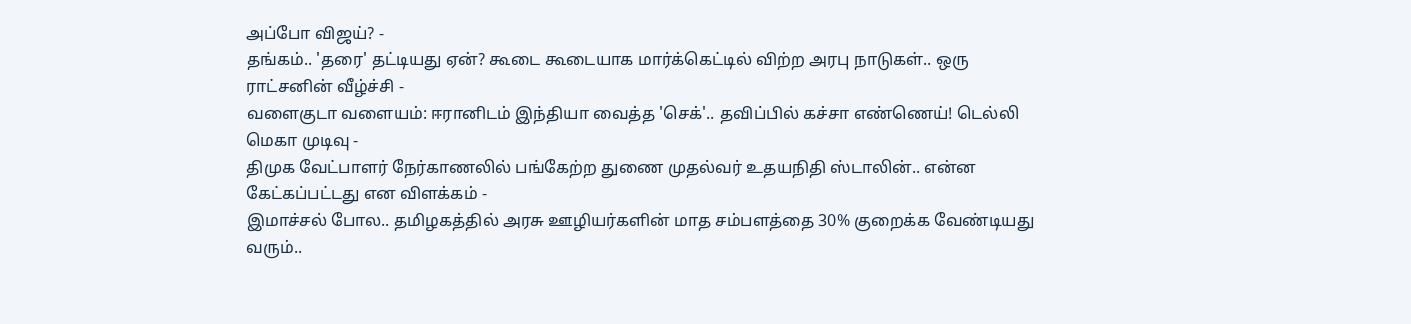அப்போ விஜய்? -
தங்கம்.. 'தரை' தட்டியது ஏன்? கூடை கூடையாக மார்க்கெட்டில் விற்ற அரபு நாடுகள்.. ஒரு ராட்சனின் வீழ்ச்சி -
வளைகுடா வளையம்: ஈரானிடம் இந்தியா வைத்த 'செக்'.. தவிப்பில் கச்சா எண்ணெய்! டெல்லி மெகா முடிவு -
திமுக வேட்பாளர் நேர்காணலில் பங்கேற்ற துணை முதல்வர் உதயநிதி ஸ்டாலின்.. என்ன கேட்கப்பட்டது என விளக்கம் -
இமாச்சல் போல.. தமிழகத்தில் அரசு ஊழியர்களின் மாத சம்பளத்தை 30% குறைக்க வேண்டியது வரும்..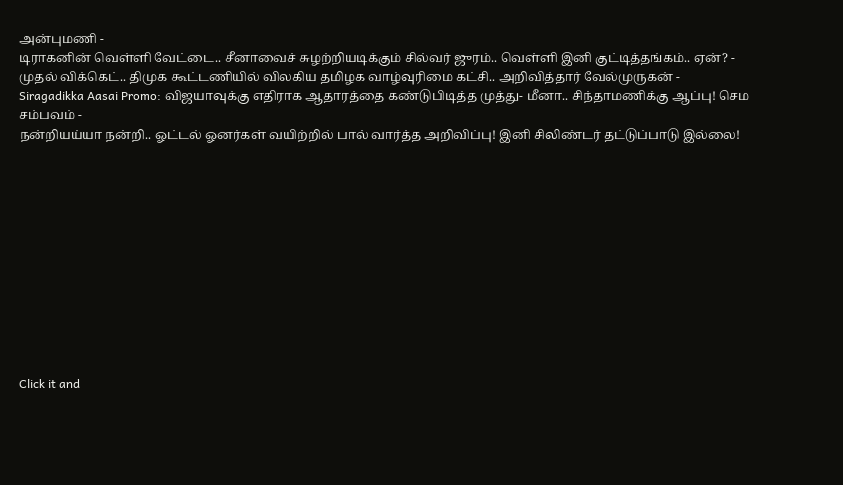அன்புமணி -
டிராகனின் வெள்ளி வேட்டை.. சீனாவைச் சுழற்றியடிக்கும் சில்வர் ஜுரம்.. வெள்ளி இனி குட்டித்தங்கம்.. ஏன்? -
முதல் விக்கெட்.. திமுக கூட்டணியில் விலகிய தமிழக வாழ்வுரிமை கட்சி.. அறிவித்தார் வேல்முருகன் -
Siragadikka Aasai Promo: விஜயாவுக்கு எதிராக ஆதாரத்தை கண்டுபிடித்த முத்து- மீனா.. சிந்தாமணிக்கு ஆப்பு! செம சம்பவம் -
நன்றியய்யா நன்றி.. ஓட்டல் ஓனர்கள் வயிற்றில் பால் வார்த்த அறிவிப்பு! இனி சிலிண்டர் தட்டுப்பாடு இல்லை!












Click it and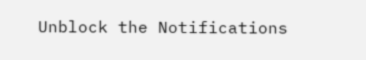Unblock the Notifications